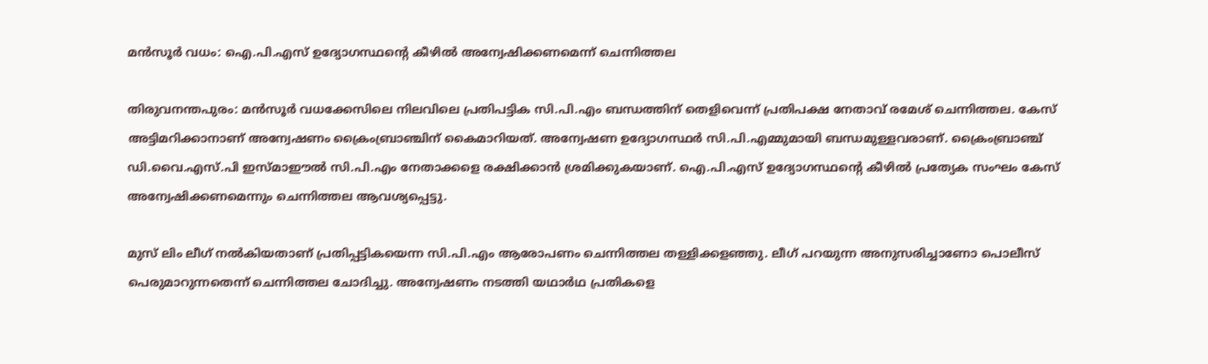മന്‍സൂര്‍ വധം: ഐ.പി.എസ് ഉദ്യോഗസ്ഥന്‍റെ കീഴില്‍ അന്വേഷിക്കണമെന്ന് ചെന്നിത്തല

തിരുവനന്തപുരം: മന്‍സൂര്‍ വധക്കേസിലെ നിലവിലെ പ്രതിപട്ടിക സി.പി.എം ബന്ധത്തിന് തെളിവെന്ന് പ്രതിപക്ഷ നേതാവ് രമേശ് ചെന്നിത്തല. കേസ് അട്ടിമറിക്കാനാണ് അന്വേഷണം ക്രൈംബ്രാഞ്ചിന് കൈമാറിയത്. അന്വേഷണ ഉദ്യോഗസ്ഥര്‍ സി.പി.എമ്മുമായി ബന്ധമുള്ളവരാണ്. ക്രൈംബ്രാഞ്ച് ഡി.വൈ.എസ്.പി ഇസ്മാഈല്‍ സി.പി.എം നേതാക്കളെ രക്ഷിക്കാന്‍ ശ്രമിക്കുകയാണ്. ഐ.പി.എസ് ഉദ്യോഗസ്ഥന്‍റെ കീഴില്‍ പ്രത്യേക സംഘം കേസ് അന്വേഷിക്കണമെന്നും ചെന്നിത്തല ആവശ്യപ്പെട്ടു.

മുസ് ലിം ലീഗ് നല്‍കിയതാണ് പ്രതിപ്പട്ടികയെന്ന സി.പി.എം ആരോപണം ചെന്നിത്തല തള്ളിക്കളഞ്ഞു. ലീഗ് പറയുന്ന അനുസരിച്ചാണോ പൊലീസ് പെരുമാറുന്നതെന്ന് ചെന്നിത്തല ചോദിച്ചു. അന്വേഷണം നടത്തി യഥാര്‍ഥ പ്രതികളെ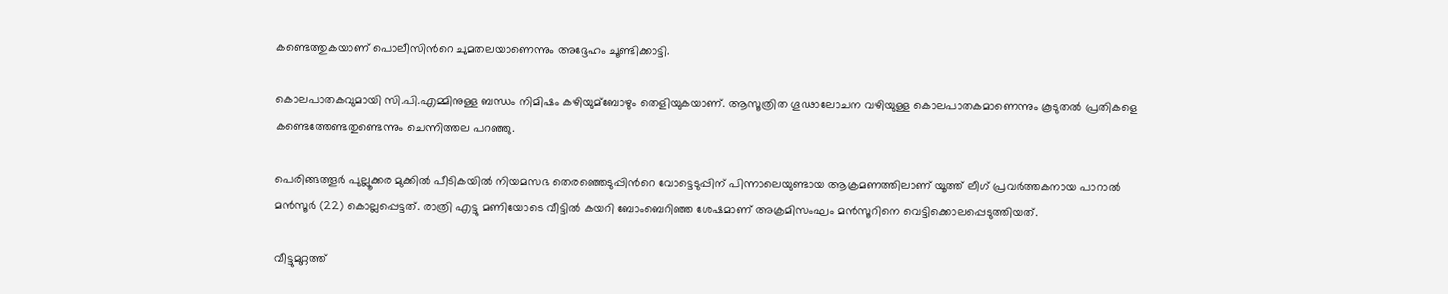കണ്ടെത്തുകയാണ് പൊലീസിന്‍റെ ചുമതലയാണെന്നും അദ്ദേഹം ചൂണ്ടിക്കാട്ടി.

കൊലപാതകവുമായി സി.പി.എമ്മിനുള്ള ബന്ധം നിമിഷം കഴിയുമ്ബോഴും തെളിയുകയാണ്. ആസൂത്രിത ഗൂഢാലോചന വഴിയുള്ള കൊലപാതകമാണെന്നും കൂടുതല്‍ പ്രതികളെ കണ്ടെത്തേണ്ടതുണ്ടെന്നും ചെന്നിത്തല പറഞ്ഞു.

പെരിങ്ങത്തൂര്‍ പുല്ലൂക്കര മുക്കില്‍ പീടികയില്‍ നിയമസഭ തെരഞ്ഞെടുപ്പിന്‍റെ വോട്ടെടുപ്പിന് പിന്നാലെയുണ്ടായ ആക്രമണത്തിലാണ് യൂത്ത് ലീഗ് പ്രവര്‍ത്തകനായ പാറാല്‍ മന്‍സൂര്‍ (22) കൊല്ലപ്പെട്ടത്. രാത്രി എട്ടു മണിയോടെ വീട്ടില്‍ കയറി ബോംബെറിഞ്ഞ ശേഷമാണ് അക്രമിസംഘം മന്‍സൂറിനെ വെട്ടിക്കൊലപ്പെടുത്തിയത്.

വീട്ടുമുറ്റത്ത്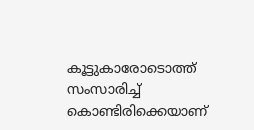കൂട്ടുകാരോടൊത്ത് സംസാരിച്ച്‌ കൊണ്ടിരിക്കെയാണ്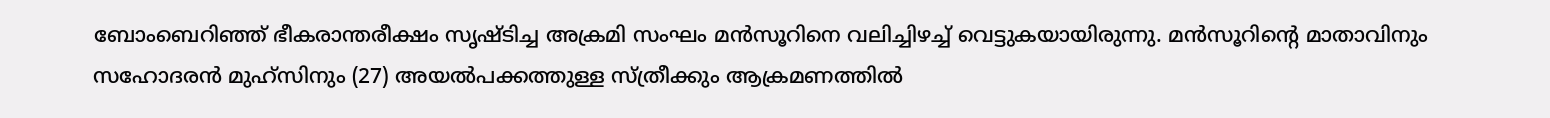ബോംബെറിഞ്ഞ് ഭീകരാന്തരീക്ഷം സൃഷ്ടിച്ച അക്രമി സംഘം മന്‍സൂറിനെ വലിച്ചിഴച്ച്‌ വെട്ടുകയായിരുന്നു. മന്‍സൂറിന്‍റെ മാതാവിനും സഹോദരന്‍ മുഹ്സിനും (27) അയല്‍പക്കത്തുള്ള സ്ത്രീക്കും ആക്രമണത്തില്‍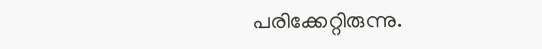പരിക്കേറ്റിരുന്നു.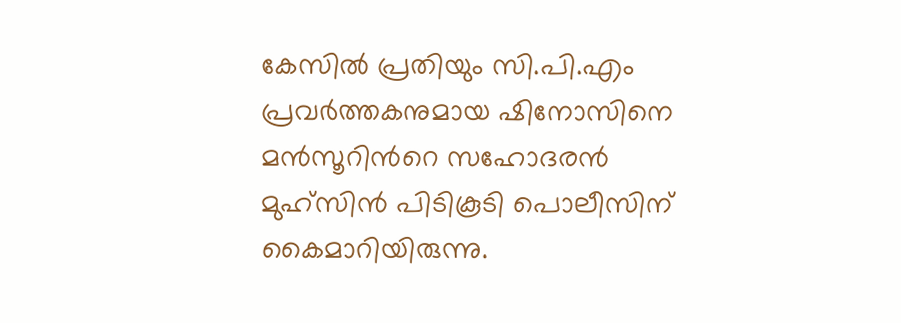കേസില്‍ പ്രതിയും സി.പി.എം പ്രവര്‍ത്തകനുമായ ഷിനോസിനെ മന്‍സൂറിന്‍റെ സഹോദരന്‍ മുഹ്സിന്‍ പിടികൂടി പൊലീസിന് കൈമാറിയിരുന്നു.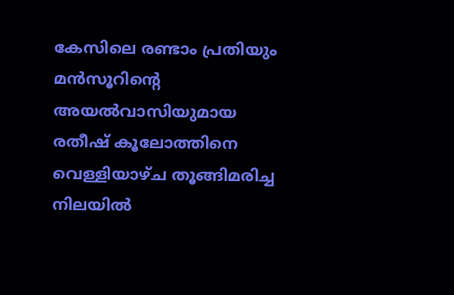കേസിലെ രണ്ടാം പ്രതിയും മന്‍സൂറിന്‍റെ അയല്‍വാസിയുമായ രതീഷ് കൂലോത്തിനെ വെള്ളിയാഴ്ച തൂങ്ങിമരിച്ച നിലയില്‍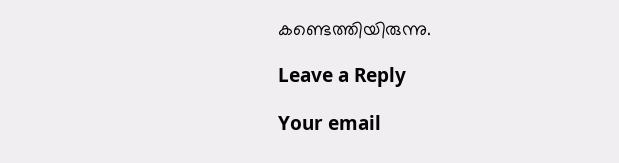കണ്ടെത്തിയിരുന്നു.

Leave a Reply

Your email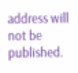address will not be published.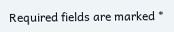Required fields are marked *